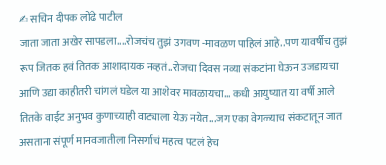✍ सचिन दीपक लोंढे पाटील
जाता जाता अखेर सापडला....रोजचंच तुझं उगवण -मावळण पाहिलं आहे..पण यावर्षीच तुझं रूप जितक हवं तितक आशादायक नव्हतं..रोजचा दिवस नव्या संकटांना घेऊन उजडायचा आणि उद्या काहीतरी चांगलं घडेल या आशेवर मावळायचा... कधी आयुष्यात या वर्षी आले तितके वाईट अनुभव कुणाच्याही वाट्याला येऊ नयेत...जग एका वेगळ्याच संकटातून जात असताना संपूर्ण मानवजातीला निसर्गाचं महत्व पटलं हेच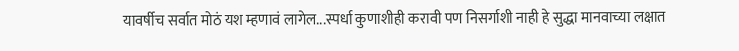यावर्षीच सर्वात मोठं यश म्हणावं लागेल...स्पर्धा कुणाशीही करावी पण निसर्गाशी नाही हे सुद्धा मानवाच्या लक्षात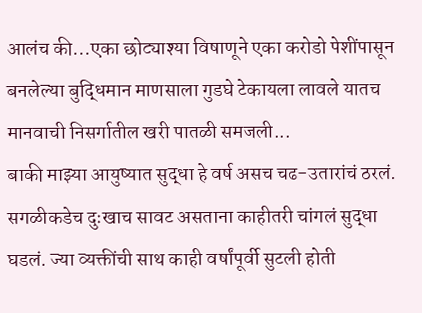आलंच की...एका छोट्याश्या विषाणूने एका करोडो पेशींपासून बनलेल्या बुद्धिमान माणसाला गुडघे टेकायला लावले यातच मानवाची निसर्गातील खरी पातळी समजली...
बाकी माझ्या आयुष्यात सुद्धा हे वर्ष असच चढ-उतारांचं ठरलं. सगळीकडेच दुःखाच सावट असताना काहीतरी चांगलं सुद्धा घडलं. ज्या व्यक्तींची साथ काही वर्षांपूर्वी सुटली होती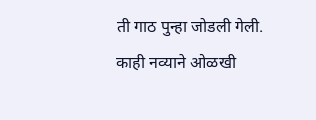ती गाठ पुन्हा जोडली गेली. काही नव्याने ओळखी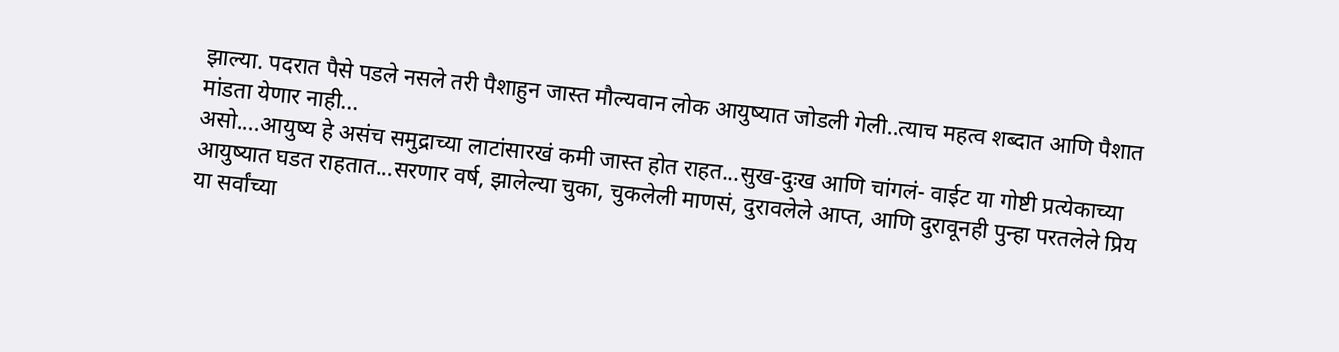झाल्या. पदरात पैसे पडले नसले तरी पैशाहुन जास्त मौल्यवान लोक आयुष्यात जोडली गेली..त्याच महत्व शब्दात आणि पैशात मांडता येणार नाही...
असो....आयुष्य हे असंच समुद्राच्या लाटांसारखं कमी जास्त होत राहत...सुख-दुःख आणि चांगलं- वाईट या गोष्टी प्रत्येकाच्या आयुष्यात घडत राहतात...सरणार वर्ष, झालेल्या चुका, चुकलेली माणसं, दुरावलेले आप्त, आणि दुरावूनही पुन्हा परतलेले प्रिय या सर्वांच्या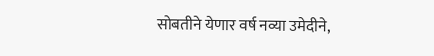सोबतीने येणार वर्ष नव्या उमेदीने,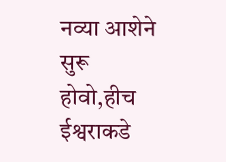नव्या आशेने सुरू होवो,हीच ईश्वराकडे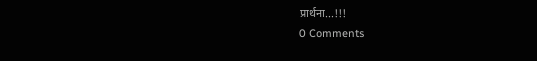प्रार्थना...!!!
0 Comments